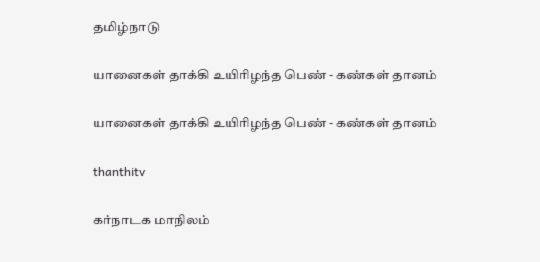தமிழ்நாடு

யானைகள் தாக்கி உயிரிழந்த பெண் - கண்கள் தானம்

யானைகள் தாக்கி உயிரிழந்த பெண் - கண்கள் தானம்

thanthitv

கர்நாடக மாநிலம்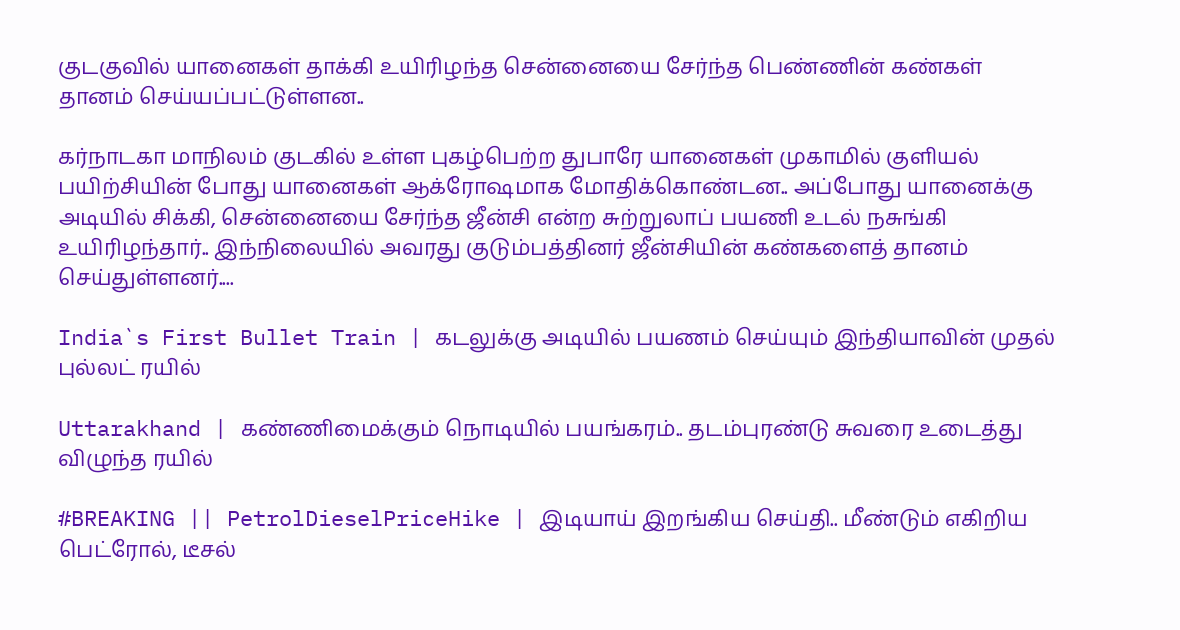குடகுவில் யானைகள் தாக்கி உயிரிழந்த சென்னையை சேர்ந்த பெண்ணின் கண்கள் தானம் செய்யப்பட்டுள்ளன..

கர்நாடகா மாநிலம் குடகில் உள்ள புகழ்பெற்ற துபாரே யானைகள் முகாமில் குளியல் பயிற்சியின் போது யானைகள் ஆக்ரோஷமாக மோதிக்கொண்டன.. அப்போது யானைக்கு அடியில் சிக்கி, சென்னையை சேர்ந்த ஜீன்சி என்ற சுற்றுலாப் பயணி உடல் நசுங்கி உயிரிழந்தார்.. இந்நிலையில் அவரது குடும்பத்தினர் ஜீன்சியின் கண்களைத் தானம் செய்துள்ளனர்....

India`s First Bullet Train | கடலுக்கு அடியில் பயணம் செய்யும் இந்தியாவின் முதல் புல்லட் ரயில்

Uttarakhand | கண்ணிமைக்கும் நொடியில் பயங்கரம்.. தடம்புரண்டு சுவரை உடைத்து விழுந்த ரயில்

#BREAKING || PetrolDieselPriceHike | இடியாய் இறங்கிய செய்தி.. மீண்டும் எகிறிய பெட்ரோல், டீசல்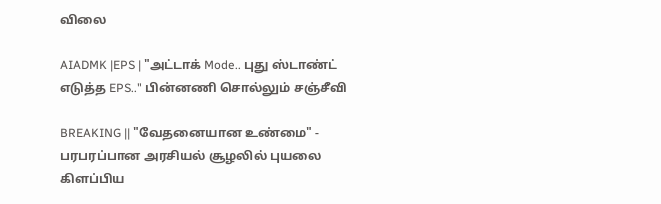விலை

AIADMK |EPS | "அட்டாக் Mode.. புது ஸ்டாண்ட் எடுத்த EPS.." பின்னணி சொல்லும் சஞ்சீவி

BREAKING || "வேதனையான உண்மை" - பரபரப்பான அரசியல் சூழலில் புயலை கிளப்பிய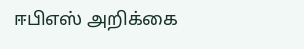ஈபிஎஸ் அறிக்கை